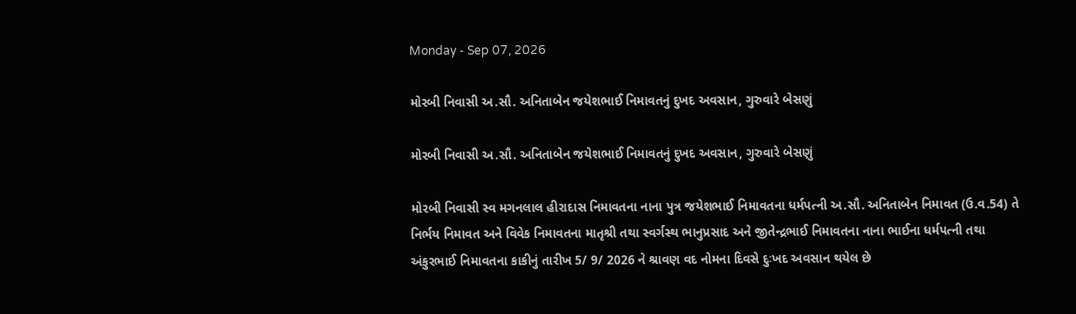Monday - Sep 07, 2026

મોરબી નિવાસી અ.સૌ. અનિતાબેન જયેશભાઈ નિમાવતનું દુખદ અવસાન, ગુરુવારે બેસણું

મોરબી નિવાસી અ.સૌ. અનિતાબેન જયેશભાઈ નિમાવતનું દુખદ અવસાન, ગુરુવારે બેસણું

મોરબી નિવાસી સ્વ મગનલાલ હીરાદાસ નિમાવતના નાના પુત્ર જયેશભાઈ નિમાવતના ધર્મપત્ની અ.સૌ. અનિતાબેન નિમાવત (ઉ.વ.54) તે નિર્ભય નિમાવત અને વિવેક નિમાવતના માતૃશ્રી તથા સ્વર્ગસ્થ ભાનુપ્રસાદ અને જીતેન્દ્રભાઈ નિમાવતના નાના ભાઈના ધર્મપત્ની તથા અંકુરભાઈ નિમાવતના કાકીનું તારીખ 5/ 9/ 2026 ને શ્રાવણ વદ નોમના દિવસે દુઃખદ અવસાન થયેલ છે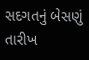સદગતનું બેસણું તારીખ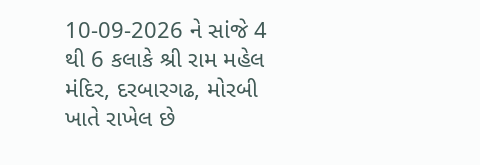10-09-2026 ને સાંજે 4 થી 6 કલાકે શ્રી રામ મહેલ મંદિર, દરબારગઢ, મોરબી ખાતે રાખેલ છે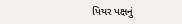પિયર પક્ષનું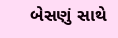બેસણું સાથે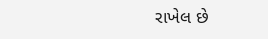રાખેલ છે